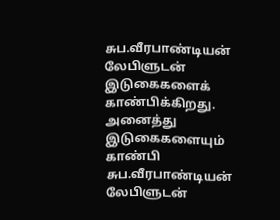சுப.வீரபாண்டியன் லேபிளுடன் இடுகைகளைக் காண்பிக்கிறது. அனைத்து இடுகைகளையும் காண்பி
சுப.வீரபாண்டியன் லேபிளுடன்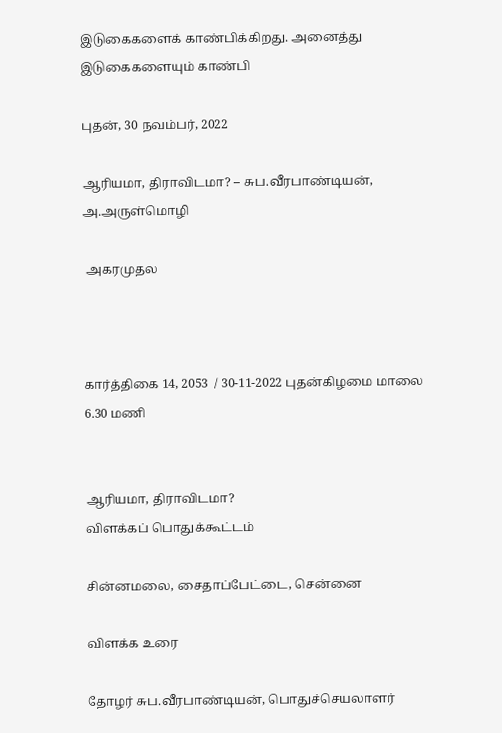இடுகைகளைக் காண்பிக்கிறது. அனைத்து இடுகைகளையும் காண்பி

புதன், 30 நவம்பர், 2022

ஆரியமா, திராவிடமா? – சுப.வீரபாண்டியன், அ.அருள்மொழி

 அகரமுதல



கார்த்திகை 14, 2053  / 30-11-2022 புதன்கிழமை மாலை 6.30 மணி


ஆரியமா, திராவிடமா?
விளக்கப் பொதுக்கூட்டம்

சின்னமலை, சைதாப்பேட்டை, சென்னை

விளக்க உரை

தோழர் சுப.வீரபாண்டியன், பொதுச்செயலாளர்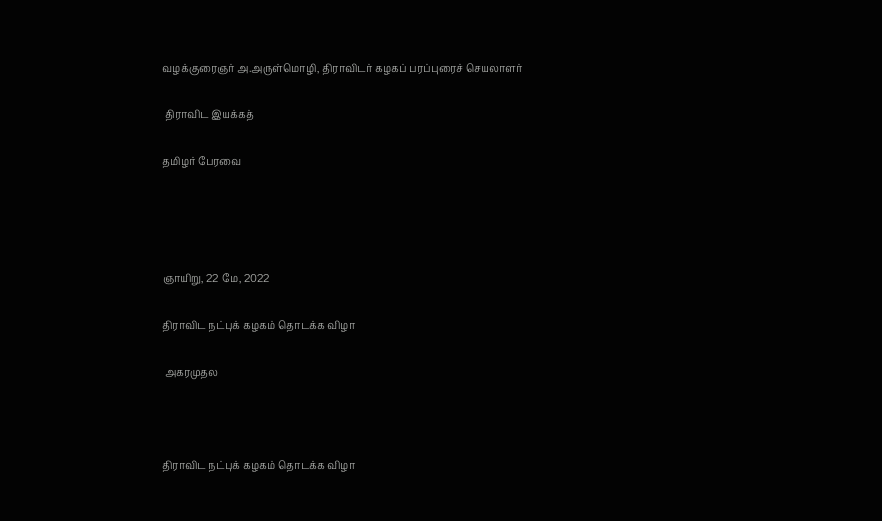வழக்குரைஞர் அ.அருள்மொழி, திராவிடர் கழகப் பரப்புரைச் செயலாளர்

 திராவிட இயக்கத்

தமிழர் பேரவை




ஞாயிறு, 22 மே, 2022

திராவிட நட்புக் கழகம் தொடக்க விழா

 அகரமுதல



திராவிட நட்புக் கழகம் தொடக்க விழா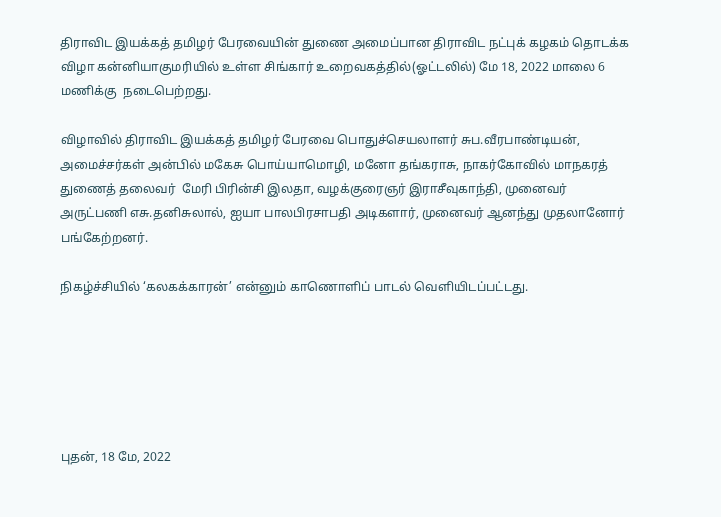திராவிட இயக்கத் தமிழர் பேரவையின் துணை அமைப்பான திராவிட நட்புக் கழகம் தொடக்க விழா கன்னியாகுமரியில் உள்ள சிங்கார் உறைவகத்தில்(ஓட்டலில்) மே 18, 2022 மாலை 6 மணிக்கு  நடைபெற்றது.

விழாவில் திராவிட இயக்கத் தமிழர் பேரவை பொதுச்செயலாளர் சுப.வீரபாண்டியன், அமைச்சர்கள் அன்பில் மகேசு பொய்யாமொழி, மனோ தங்கராசு, நாகர்கோவில் மாநகரத் துணைத் தலைவர்  மேரி பிரின்சி இலதா, வழக்குரைஞர் இராசீவுகாந்தி, முனைவர் அருட்பணி எசு.தனிசுலால், ஐயா பாலபிரசாபதி அடிகளார், முனைவர் ஆனந்து முதலானோர் பங்கேற்றனர்.

நிகழ்ச்சியில் ‘கலகக்காரன்’ என்னும் காணொளிப் பாடல் வெளியிடப்பட்டது.






புதன், 18 மே, 2022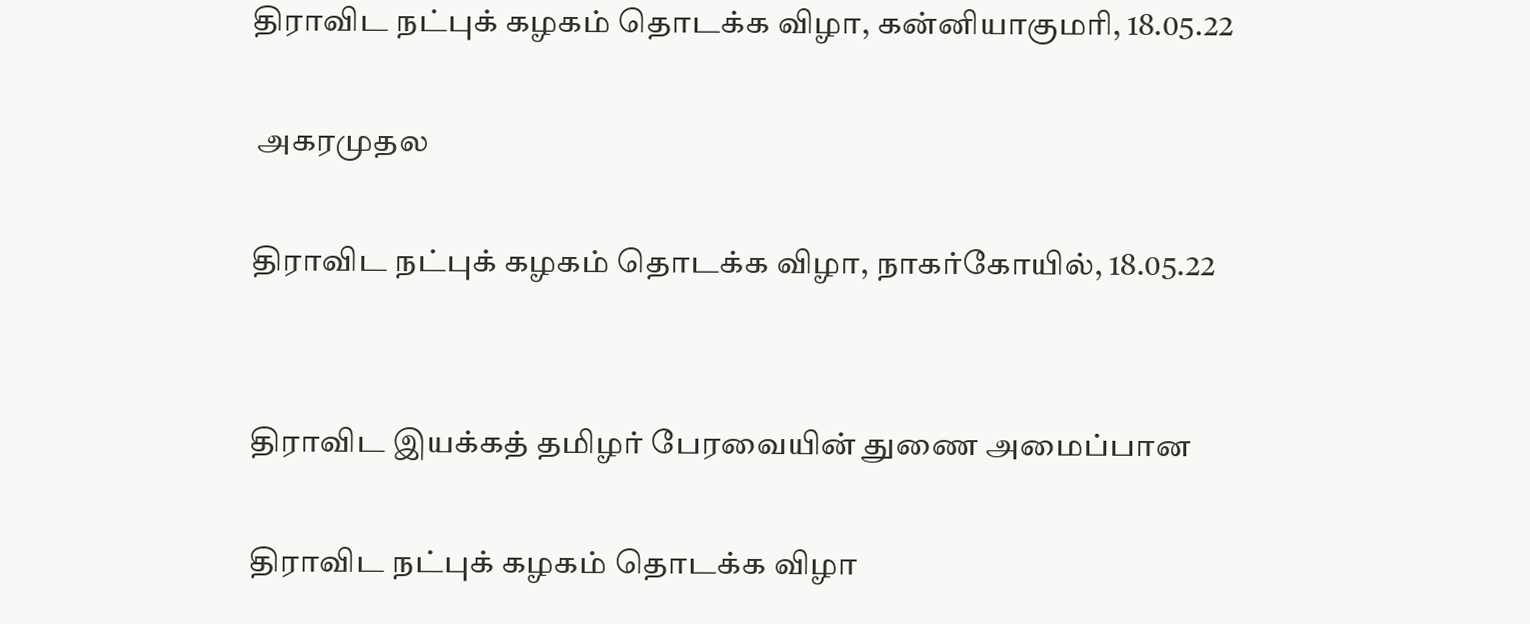திராவிட நட்புக் கழகம் தொடக்க விழா, கன்னியாகுமரி, 18.05.22

 அகரமுதல

திராவிட நட்புக் கழகம் தொடக்க விழா, நாகர்கோயில், 18.05.22


திராவிட இயக்கத் தமிழர் பேரவையின் துணை அமைப்பான

திராவிட நட்புக் கழகம் தொடக்க விழா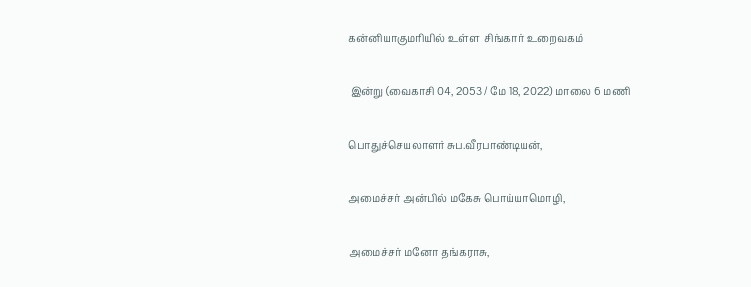கன்னியாகுமரியில் உள்ள  சிங்கார் உறைவகம்

 இன்று (வைகாசி 04, 2053 / மே 18, 2022) மாலை 6 மணி

பொதுச்செயலாளர் சுப.வீரபாண்டியன்,

அமைச்சர் அன்பில் மகேசு பொய்யாமொழி,

அமைச்சர் மனோ தங்கராசு,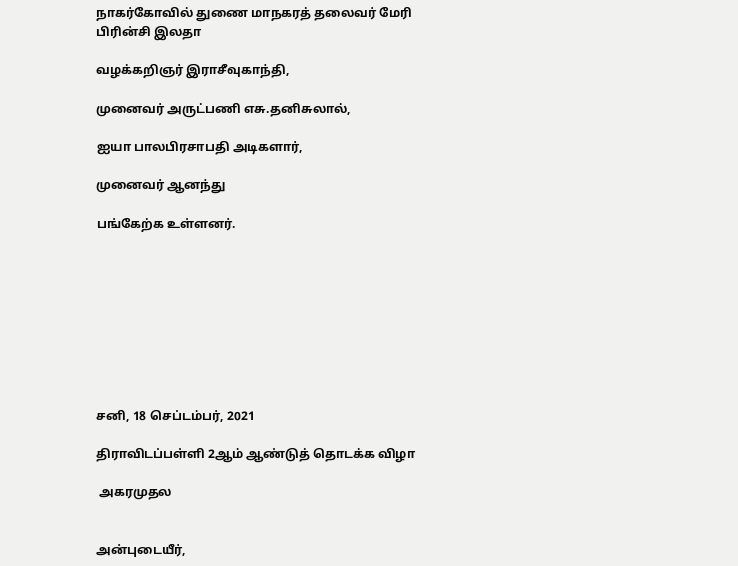நாகர்கோவில் துணை மாநகரத் தலைவர் மேரி பிரின்சி இலதா

வழக்கறிஞர் இராசீவுகாந்தி,

முனைவர் அருட்பணி எசு.தனிசுலால்,

ஐயா பாலபிரசாபதி அடிகளார்,

முனைவர் ஆனந்து

பங்கேற்க உள்ளனர்.









சனி, 18 செப்டம்பர், 2021

திராவிடப்பள்ளி 2ஆம் ஆண்டுத் தொடக்க விழா

 அகரமுதல


அன்புடையீர்,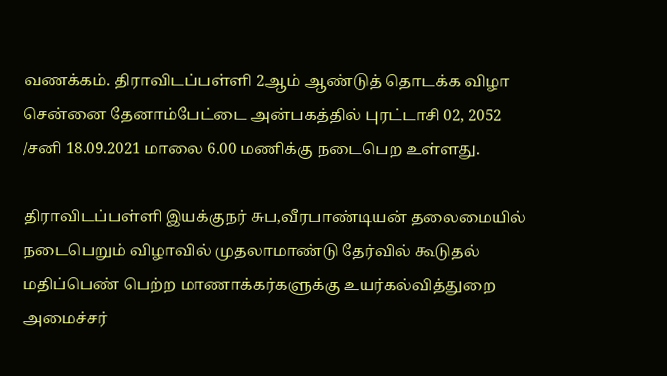வணக்கம். திராவிடப்பள்ளி 2ஆம் ஆண்டுத் தொடக்க விழா சென்னை தேனாம்பேட்டை அன்பகத்தில் புரட்டாசி 02, 2052 /சனி 18.09.2021 மாலை 6.00 மணிக்கு நடைபெற உள்ளது.

திராவிடப்பள்ளி இயக்குநர் சுப,வீரபாண்டியன் தலைமையில் நடைபெறும் விழாவில் முதலாமாண்டு தேர்வில் கூடுதல் மதிப்பெண் பெற்ற மாணாக்கர்களுக்கு உயர்கல்வித்துறை அமைச்சர்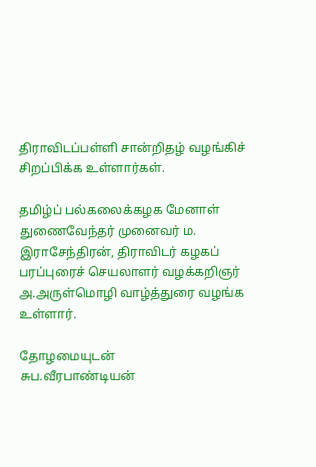திராவிடப்பள்ளி சான்றிதழ் வழங்கிச் சிறப்பிக்க உள்ளார்கள்.

தமிழ்ப் பல்கலைக்கழக மேனாள் துணைவேந்தர் முனைவர் ம. இராசேந்திரன், திராவிடர் கழகப் பரப்புரைச் செயலாளர் வழக்கறிஞர் அ.அருள்மொழி வாழ்த்துரை வழங்க உள்ளார்.

தோழமையுடன்
சுப.வீரபாண்டியன்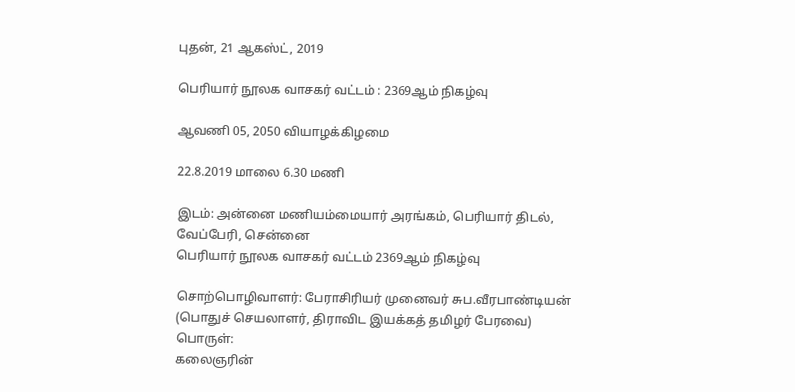புதன், 21 ஆகஸ்ட், 2019

பெரியார் நூலக வாசகர் வட்டம் : 2369ஆம் நிகழ்வு

ஆவணி 05, 2050 வியாழக்கிழமை

22.8.2019 மாலை 6.30 மணி

இடம்: அன்னை மணியம்மையார் அரங்கம், பெரியார் திடல், வேப்பேரி, சென்னை
பெரியார் நூலக வாசகர் வட்டம் 2369ஆம் நிகழ்வு

சொற்பொழிவாளர்: பேராசிரியர் முனைவர் சுப.வீரபாண்டியன் (பொதுச் செயலாளர், திராவிட இயக்கத் தமிழர் பேரவை)
பொருள்:
கலைஞரின்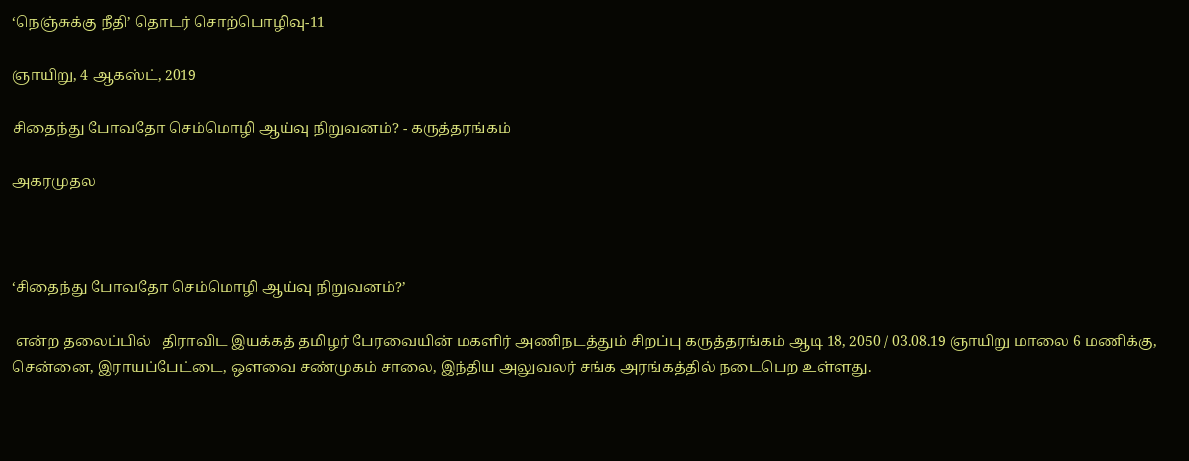‘நெஞ்சுக்கு நீதி’ தொடர் சொற்பொழிவு-11

ஞாயிறு, 4 ஆகஸ்ட், 2019

சிதைந்து போவதோ செம்மொழி ஆய்வு நிறுவனம்? - கருத்தரங்கம்

அகரமுதல



‘சிதைந்து போவதோ செம்மொழி ஆய்வு நிறுவனம்?’

 என்ற தலைப்பில்   திராவிட இயக்கத் தமிழர் பேரவையின் மகளிர் அணிநடத்தும் சிறப்பு கருத்தரங்கம் ஆடி 18, 2050 / 03.08.19 ஞாயிறு மாலை 6 மணிக்கு, சென்னை, இராயப்பேட்டை, ஒளவை சண்முகம் சாலை, இந்திய அலுவலர் சங்க அரங்கத்தில் நடைபெற உள்ளது.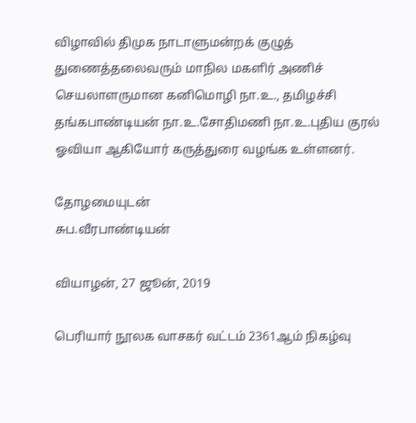விழாவில் திமுக நாடாளுமன்றக் குழுத் துணைத்தலைவரும் மாநில மகளிர் அணிச் செயலாளருமான கனிமொழி நா.உ., தமிழச்சி தங்கபாண்டியன் நா.உ.சோதிமணி நா.உ.புதிய குரல் ஓவியா ஆகியோர் கருத்துரை வழங்க உள்ளனர்.

தோழமையுடன்
சுப.வீரபாண்டியன்

வியாழன், 27 ஜூன், 2019

பெரியார் நூலக வாசகர் வட்டம் 2361ஆம் நிகழ்வு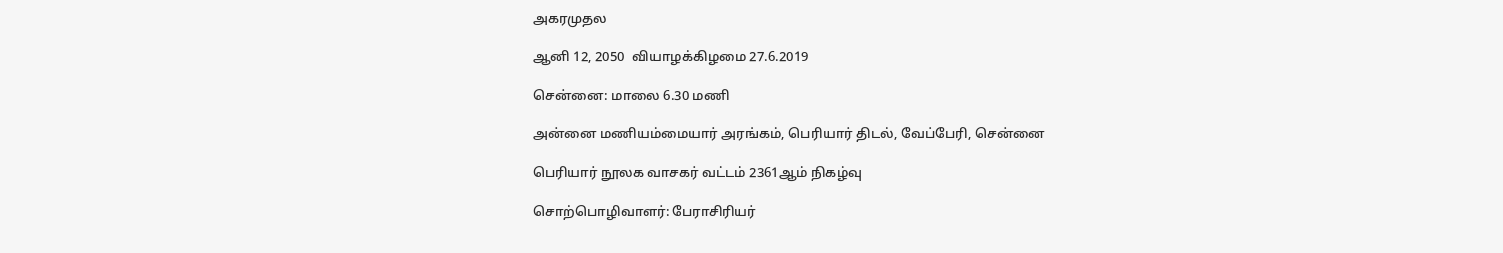அகரமுதல

ஆனி 12, 2050  வியாழக்கிழமை 27.6.2019

சென்னை: மாலை 6.30 மணி

அன்னை மணியம்மையார் அரங்கம், பெரியார் திடல், வேப்பேரி, சென்னை

பெரியார் நூலக வாசகர் வட்டம் 2361ஆம் நிகழ்வு

சொற்பொழிவாளர்: பேராசிரியர்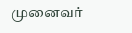முனைவர்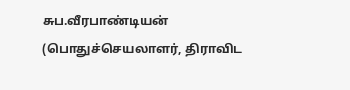சுப.வீரபாண்டியன் (பொதுச்செயலாளர், திராவிட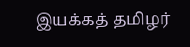இயக்கத் தமிழர்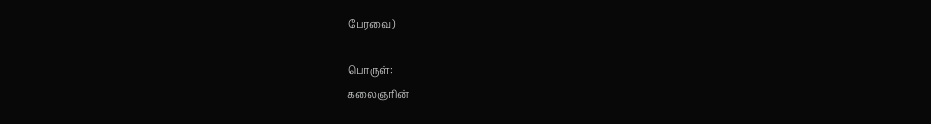பேரவை)

பொருள்:
கலைஞரின்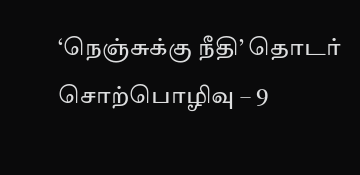‘நெஞ்சுக்கு நீதி’ தொடர் சொற்பொழிவு – 9